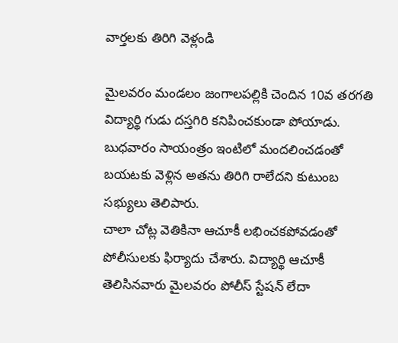వార్తలకు తిరిగి వెళ్లండి

మైలవరం మండలం జంగాలపల్లికి చెందిన 10వ తరగతి విద్యార్థి గుడు దస్తగిరి కనిపించకుండా పోయాడు. బుధవారం సాయంత్రం ఇంటిలో మందలించడంతో బయటకు వెళ్లిన అతను తిరిగి రాలేదని కుటుంబ సభ్యులు తెలిపారు.
చాలా చోట్ల వెతికినా ఆచూకీ లభించకపోవడంతో పోలీసులకు ఫిర్యాదు చేశారు. విద్యార్థి ఆచూకీ తెలిసినవారు మైలవరం పోలీస్ స్టేషన్ లేదా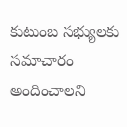కుటుంబ సభ్యులకు సమాచారం అందించాలని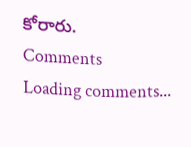కోరారు.
Comments
Loading comments...